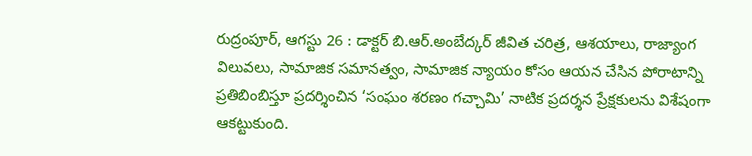రుద్రంపూర్, ఆగస్టు 26 : డాక్టర్ బి.ఆర్.అంబేద్కర్ జీవిత చరిత్ర, ఆశయాలు, రాజ్యాంగ విలువలు, సామాజిక సమానత్వం, సామాజిక న్యాయం కోసం ఆయన చేసిన పోరాటాన్ని ప్రతిబింబిస్తూ ప్రదర్శించిన ‘సంఘం శరణం గచ్చామి’ నాటిక ప్రదర్శన ప్రేక్షకులను విశేషంగా ఆకట్టుకుంది.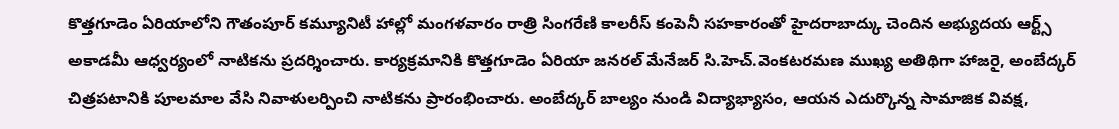కొత్తగూడెం ఏరియాలోని గౌతంపూర్ కమ్యూనిటీ హాల్లో మంగళవారం రాత్రి సింగరేణి కాలరీస్ కంపెనీ సహకారంతో హైదరాబాద్కు చెందిన అభ్యుదయ ఆర్ట్స్ అకాడమీ ఆధ్వర్యంలో నాటికను ప్రదర్శించారు. కార్యక్రమానికి కొత్తగూడెం ఏరియా జనరల్ మేనేజర్ సి.హెచ్.వెంకటరమణ ముఖ్య అతిథిగా హాజరై, అంబేద్కర్ చిత్రపటానికి పూలమాల వేసి నివాళులర్పించి నాటికను ప్రారంభించారు. అంబేద్కర్ బాల్యం నుండి విద్యాభ్యాసం, ఆయన ఎదుర్కొన్న సామాజిక వివక్ష,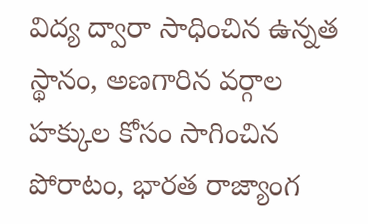విద్య ద్వారా సాధించిన ఉన్నత స్థానం, అణగారిన వర్గాల హక్కుల కోసం సాగించిన పోరాటం, భారత రాజ్యాంగ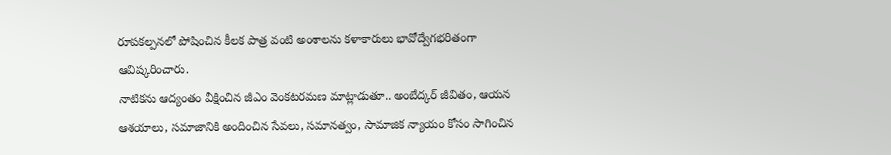రూపకల్పనలో పోషించిన కీలక పాత్ర వంటి అంశాలను కళాకారులు భావోద్వేగభరితంగా ఆవిష్కరించారు.
నాటికను ఆద్యంతం వీక్షించిన జీఎం వెంకటరమణ మాట్లాడుతూ.. అంబేద్కర్ జీవితం, ఆయన ఆశయాలు, సమాజానికి అందించిన సేవలు, సమానత్వం, సామాజిక న్యాయం కోసం సాగించిన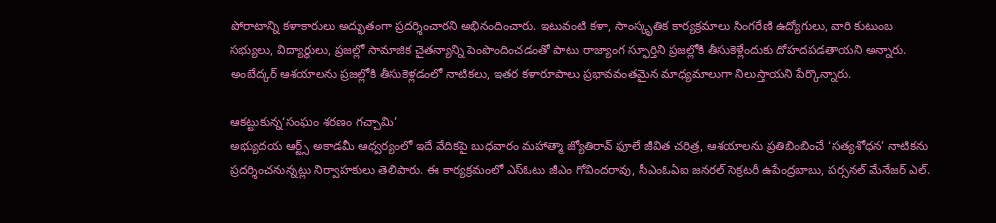పోరాటాన్ని కళాకారులు అద్భుతంగా ప్రదర్శించారని అభినందించారు. ఇటువంటి కళా, సాంస్కృతిక కార్యక్రమాలు సింగరేణి ఉద్యోగులు, వారి కుటుంబ సభ్యులు, విద్యార్థులు, ప్రజల్లో సామాజిక చైతన్యాన్ని పెంపొందించడంతో పాటు రాజ్యాంగ స్ఫూర్తిని ప్రజల్లోకి తీసుకెళ్లేందుకు దోహదపడతాయని అన్నారు. అంబేద్కర్ ఆశయాలను ప్రజల్లోకి తీసుకెళ్లడంలో నాటికలు, ఇతర కళారూపాలు ప్రభావవంతమైన మాధ్యమాలుగా నిలుస్తాయని పేర్కొన్నారు.

ఆకట్టుకున్న‘సంఘం శరణం గచ్చామి’
అభ్యుదయ ఆర్ట్స్ అకాడమీ ఆధ్వర్యంలో ఇదే వేదికపై బుధవారం మహాత్మా జ్యోతిరావ్ ఫూలే జీవిత చరిత్ర, ఆశయాలను ప్రతిబింబించే ‘సత్యశోధన’ నాటికను ప్రదర్శించనున్నట్లు నిర్వాహకులు తెలిపారు. ఈ కార్యక్రమంలో ఎస్ఓటు జీఎం గోవిందరావు, సీఎంఓఏఐ జనరల్ సెక్రటరీ ఉపేంద్రబాబు, పర్సనల్ మేనేజర్ ఎల్.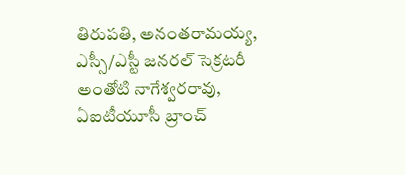తిరుపతి, అనంతరామయ్య, ఎస్సీ/ఎస్టీ జనరల్ సెక్రటరీ అంతోటి నాగేశ్వరరావు, ఏఐటీయూసీ బ్రాంచ్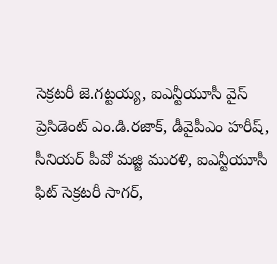సెక్రటరీ జె.గట్టయ్య, ఐఎన్టీయూసీ వైస్ ప్రెసిడెంట్ ఎం.డి.రజాక్, డీవైపీఎం హరీష్, సీనియర్ పీవో మజ్జి మురళి, ఐఎన్టీయూసీ ఫిట్ సెక్రటరీ సాగర్,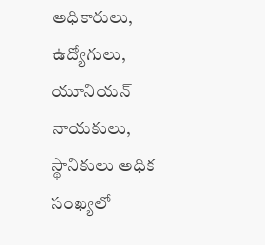అధికారులు, ఉద్యోగులు, యూనియన్ నాయకులు, స్థానికులు అధిక సంఖ్యలో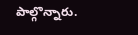పాల్గొన్నారు.